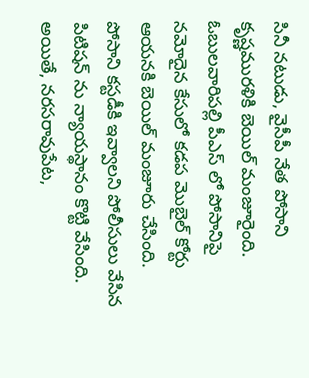సినీ నటుడు, వైసీపీ నేత పోసాని కృష్ణమురళికి బెయిల్ మంజూరైంది. ఓబులవారిపల్లి పీఎస్ లో పోసానిపై నమోదైన కేసులో కడప మొబైల్ కోర్టు ఆయనకి బెయిల్ మంజూరు చేసింది. పోసాని కస్టడీకి ఇవ్వాలని పోలీసులు వేసిన పిటిషన్ ను న్యాయస్థానం కొట్టి వేసింది. అయితే, నరసరావుపేట,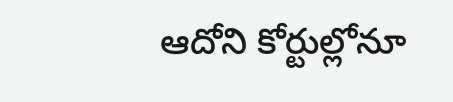ఆదోని కోర్టుల్లోనూ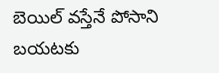బెయిల్ వస్తేనే పోసాని బయటకు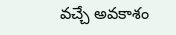వచ్చే అవకాశం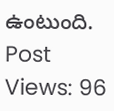ఉంటుంది.
Post Views: 96